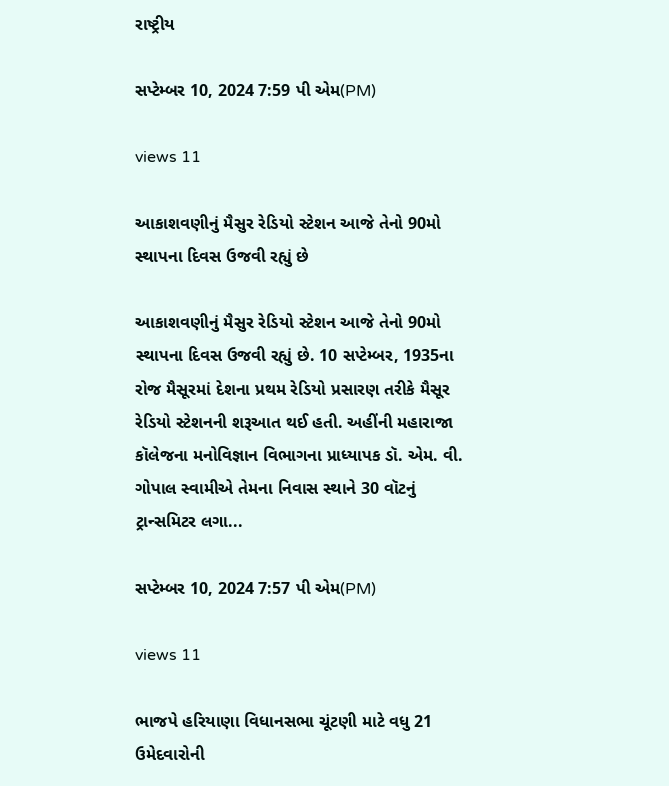રાષ્ટ્રીય

સપ્ટેમ્બર 10, 2024 7:59 પી એમ(PM)

views 11

આકાશવણીનું મૈસુર રેડિયો સ્ટેશન આજે તેનો 90મો સ્થાપના દિવસ ઉજવી રહ્યું છે

આકાશવણીનું મૈસુર રેડિયો સ્ટેશન આજે તેનો 90મો સ્થાપના દિવસ ઉજવી રહ્યું છે. 10 સપ્ટેમ્બર, 1935ના રોજ મૈસૂરમાં દેશના પ્રથમ રેડિયો પ્રસારણ તરીકે મૈસૂર રેડિયો સ્ટેશનની શરૂઆત થઈ હતી. અહીંની મહારાજા કૉલેજના મનોવિજ્ઞાન વિભાગના પ્રાધ્યાપક ડૉ. એમ. વી. ગોપાલ સ્વામીએ તેમના નિવાસ સ્થાને 30 વૉટનું ટ્રાન્સમિટર લગા...

સપ્ટેમ્બર 10, 2024 7:57 પી એમ(PM)

views 11

ભાજપે હરિયાણા વિધાનસભા ચૂંટણી માટે વધુ 21 ઉમેદવારોની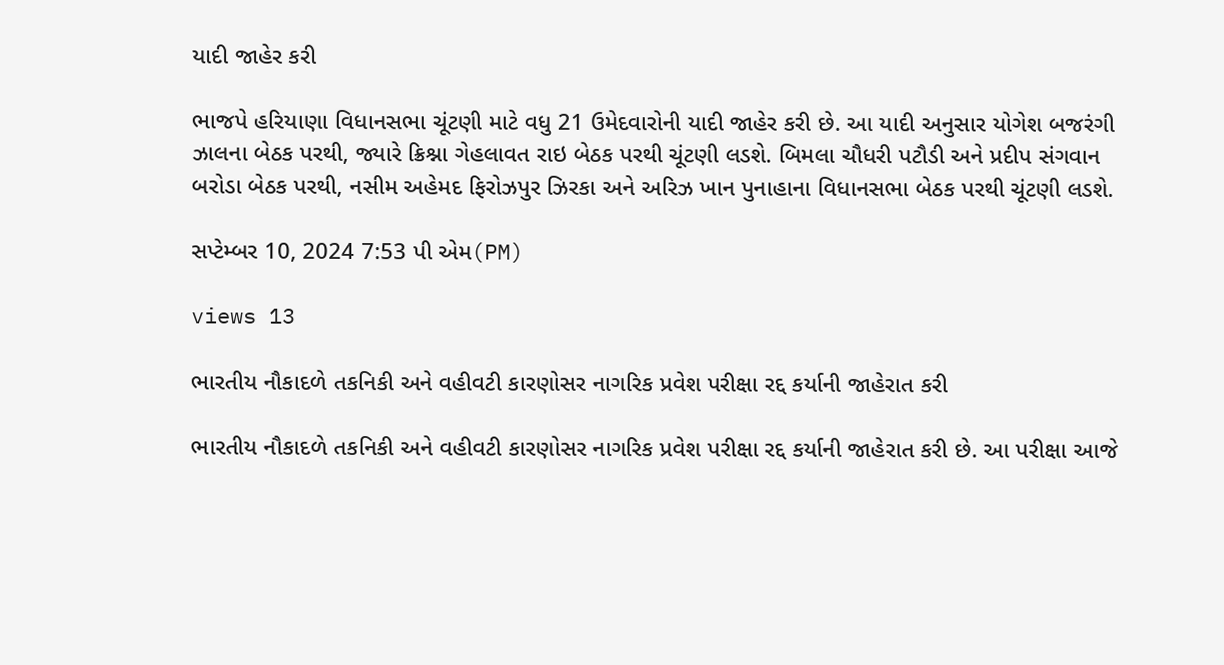યાદી જાહેર કરી

ભાજપે હરિયાણા વિધાનસભા ચૂંટણી માટે વધુ 21 ઉમેદવારોની યાદી જાહેર કરી છે. આ યાદી અનુસાર યોગેશ બજરંગી ઝાલના બેઠક પરથી, જ્યારે ક્રિશ્ના ગેહલાવત રાઇ બેઠક પરથી ચૂંટણી લડશે. બિમલા ચૌધરી પટૌડી અને પ્રદીપ સંગવાન બરોડા બેઠક પરથી, નસીમ અહેમદ ફિરોઝપુર ઝિરકા અને અરિઝ ખાન પુનાહાના વિધાનસભા બેઠક પરથી ચૂંટણી લડશે.

સપ્ટેમ્બર 10, 2024 7:53 પી એમ(PM)

views 13

ભારતીય નૌકાદળે તકનિકી અને વહીવટી કારણોસર નાગરિક પ્રવેશ પરીક્ષા રદ્દ કર્યાની જાહેરાત કરી

ભારતીય નૌકાદળે તકનિકી અને વહીવટી કારણોસર નાગરિક પ્રવેશ પરીક્ષા રદ્દ કર્યાની જાહેરાત કરી છે. આ પરીક્ષા આજે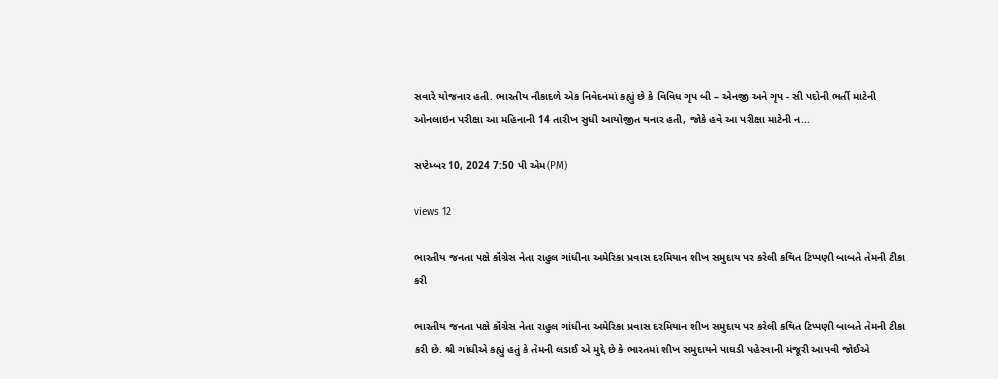સવારે યોજનાર હતી. ભારતીય નૌકાદળે એક નિવેદનમાં કહ્યું છે કે વિવિધ ગૃપ બી – એનજી અને ગૃપ - સી પદોની ભર્તી માટેની ઓનલાઇન પરીક્ષા આ મહિનાની 14 તારીખ સુધી આયોજીત થનાર હતી, જોકે હવે આ પરીક્ષા માટેની ન...

સપ્ટેમ્બર 10, 2024 7:50 પી એમ(PM)

views 12

ભારતીય જનતા પક્ષે કૉંગ્રેસ નેતા રાહુલ ગાંધીના અમેરિકા પ્રવાસ દરમિયાન શીખ સમુદાય પર કરેલી કથિત ટિપ્પણી બાબતે તેમની ટીકા કરી

ભારતીય જનતા પક્ષે કૉંગ્રેસ નેતા રાહુલ ગાંધીના અમેરિકા પ્રવાસ દરમિયાન શીખ સમુદાય પર કરેલી કથિત ટિપ્પણી બાબતે તેમની ટીકા કરી છે. શ્રી ગાંધીએ કહ્યું હતું કે તેમની લડાઈ એ મુદ્દે છે કે ભારતમાં શીખ સમુદાયને પાઘડી પહેરવાની મંજૂરી આપવી જોઈએ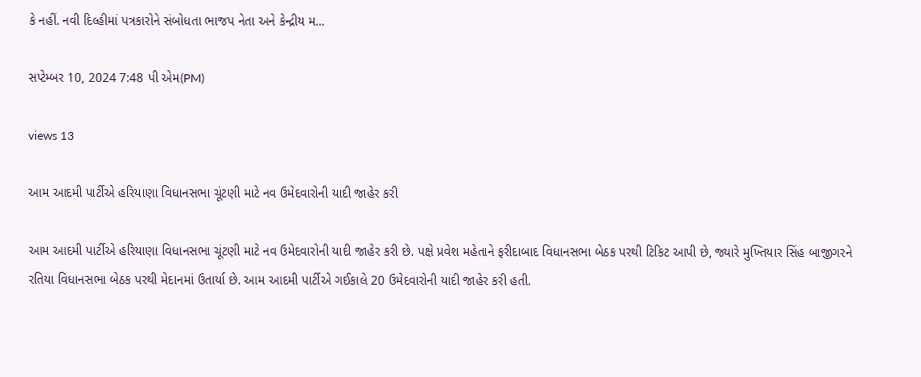કે નહીં. નવી દિલ્હીમાં પત્રકારોને સંબોધતા ભાજપ નેતા અને કેન્દ્રીય મ...

સપ્ટેમ્બર 10, 2024 7:48 પી એમ(PM)

views 13

આમ આદમી પાર્ટીએ હરિયાણા વિધાનસભા ચૂંટણી માટે નવ ઉમેદવારોની યાદી જાહેર કરી

આમ આદમી પાર્ટીએ હરિયાણા વિધાનસભા ચૂંટણી માટે નવ ઉમેદવારોની યાદી જાહેર કરી છે. પક્ષે પ્રવેશ મહેતાને ફરીદાબાદ વિધાનસભા બેઠક પરથી ટિકિટ આપી છે, જ્યારે મુખ્તિયાર સિંહ બાજીગરને રતિયા વિધાનસભા બેઠક પરથી મેદાનમાં ઉતાર્યા છે. આમ આદમી પાર્ટીએ ગઈકાલે 20 ઉમેદવારોની યાદી જાહેર કરી હતી.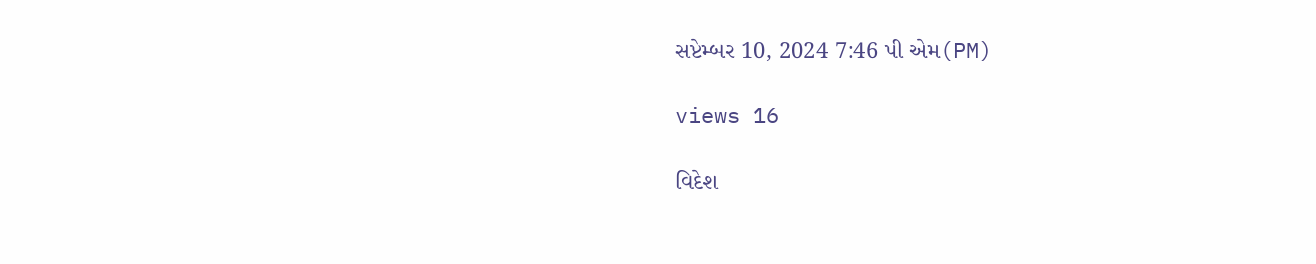સપ્ટેમ્બર 10, 2024 7:46 પી એમ(PM)

views 16

વિદેશ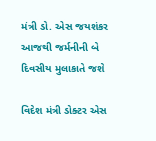મંત્રી ડો. એસ જયશંકર આજથી જર્મનીની બે દિવસીય મુલાકાતે જશે

વિદેશ મંત્રી ડોક્ટર એસ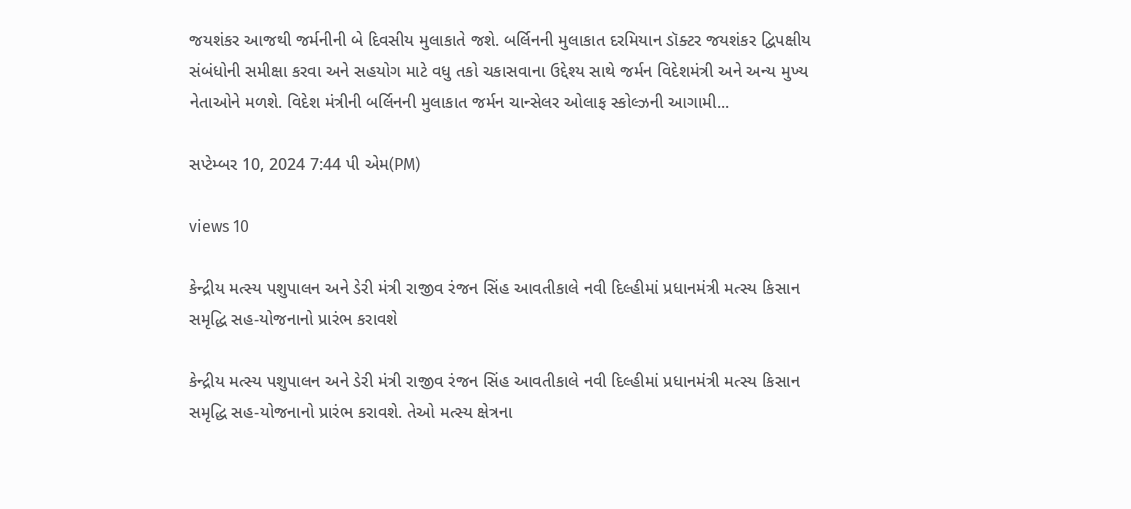જયશંકર આજથી જર્મનીની બે દિવસીય મુલાકાતે જશે. બર્લિનની મુલાકાત દરમિયાન ડૉક્ટર જયશંકર દ્વિપક્ષીય સંબંધોની સમીક્ષા કરવા અને સહયોગ માટે વધુ તકો ચકાસવાના ઉદ્દેશ્ય સાથે જર્મન વિદેશમંત્રી અને અન્ય મુખ્ય નેતાઓને મળશે. વિદેશ મંત્રીની બર્લિનની મુલાકાત જર્મન ચાન્સેલર ઓલાફ સ્કોલ્ઝની આગામી...

સપ્ટેમ્બર 10, 2024 7:44 પી એમ(PM)

views 10

કેન્દ્રીય મત્સ્ય પશુપાલન અને ડેરી મંત્રી રાજીવ રંજન સિંહ આવતીકાલે નવી દિલ્હીમાં પ્રધાનમંત્રી મત્સ્ય કિસાન સમૃદ્ધિ સહ-યોજનાનો પ્રારંભ કરાવશે

કેન્દ્રીય મત્સ્ય પશુપાલન અને ડેરી મંત્રી રાજીવ રંજન સિંહ આવતીકાલે નવી દિલ્હીમાં પ્રધાનમંત્રી મત્સ્ય કિસાન સમૃદ્ધિ સહ-યોજનાનો પ્રારંભ કરાવશે. તેઓ મત્સ્ય ક્ષેત્રના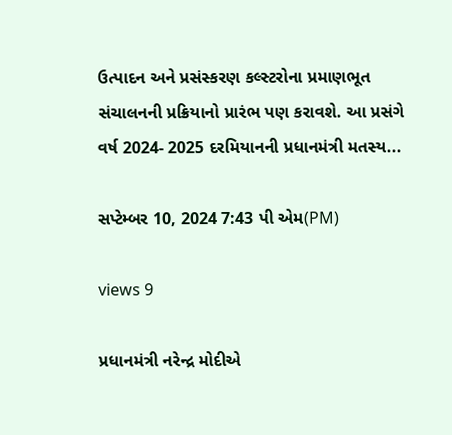ઉત્પાદન અને પ્રસંસ્કરણ કલ્સ્ટરોના પ્રમાણભૂત સંચાલનની પ્રક્રિયાનો પ્રારંભ પણ કરાવશે. આ પ્રસંગે વર્ષ 2024- 2025 દરમિયાનની પ્રધાનમંત્રી મતસ્ય...

સપ્ટેમ્બર 10, 2024 7:43 પી એમ(PM)

views 9

પ્રધાનમંત્રી નરેન્દ્ર મોદીએ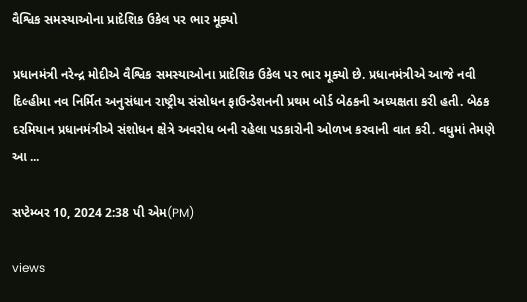વૈશ્વિક સમસ્યાઓના પ્રાદેશિક ઉકેલ પર ભાર મૂક્યો

પ્રધાનમંત્રી નરેન્દ્ર મોદીએ વૈશ્વિક સમસ્યાઓના પ્રાદેશિક ઉકેલ પર ભાર મૂક્યો છે. પ્રધાનમંત્રીએ આજે નવી દિલ્હીમા નવ નિર્મિત અનુસંધાન રાષ્ટ્રીય સંસોધન ફાઉન્ડેશનની પ્રથમ બોર્ડ બેઠકની અધ્યક્ષતા કરી હતી. બેઠક દરમિયાન પ્રધાનમંત્રીએ સંશોધન ક્ષેત્રે અવરોધ બની રહેલા પડકારોની ઓળખ કરવાની વાત કરી. વધુમાં તેમણે આ ...

સપ્ટેમ્બર 10, 2024 2:38 પી એમ(PM)

views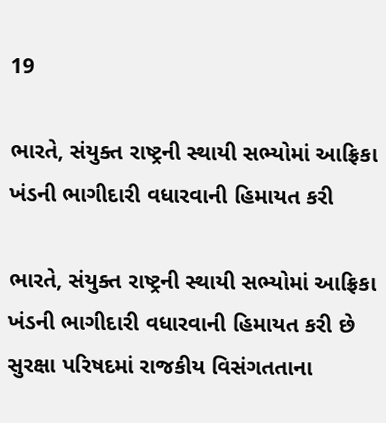19

ભારતે, સંયુક્ત રાષ્ટ્રની સ્થાયી સભ્યોમાં આફ્રિકા ખંડની ભાગીદારી વધારવાની હિમાયત કરી

ભારતે, સંયુક્ત રાષ્ટ્રની સ્થાયી સભ્યોમાં આફ્રિકા ખંડની ભાગીદારી વધારવાની હિમાયત કરી છે સુરક્ષા પરિષદમાં રાજકીય વિસંગતતાના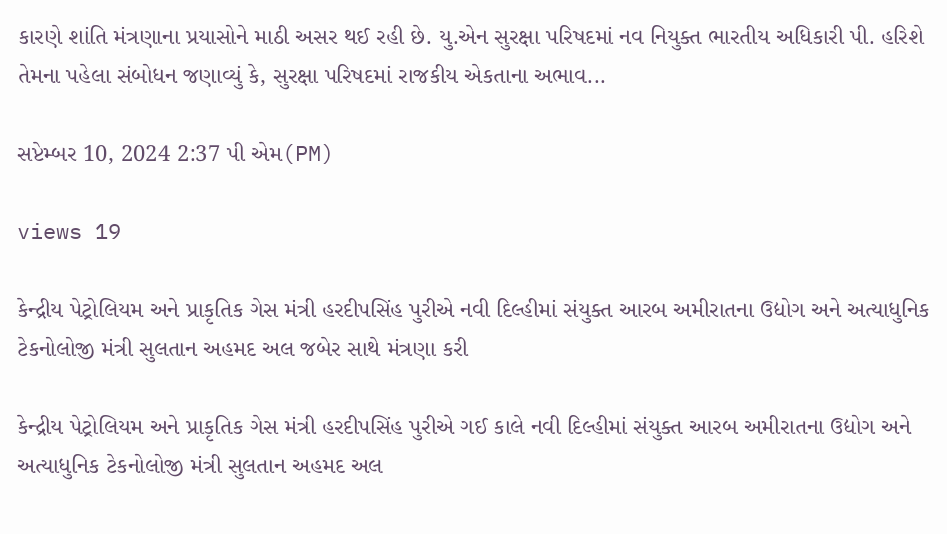કારણે શાંતિ મંત્રણાના પ્રયાસોને માઠી અસર થઈ રહી છે. યુ.એન સુરક્ષા પરિષદમાં નવ નિયુક્ત ભારતીય અધિકારી પી. હરિશે તેમના પહેલા સંબોધન જણાવ્યું કે, સુરક્ષા પરિષદમાં રાજકીય એકતાના અભાવ...

સપ્ટેમ્બર 10, 2024 2:37 પી એમ(PM)

views 19

કેન્દ્રીય પેટ્રોલિયમ અને પ્રાકૃતિક ગેસ મંત્રી હરદીપસિંહ પુરીએ નવી દિલ્હીમાં સંયુક્ત આરબ અમીરાતના ઉદ્યોગ અને અત્યાધુનિક ટેકનોલોજી મંત્રી સુલતાન અહમદ અલ જબેર સાથે મંત્રણા કરી

કેન્દ્રીય પેટ્રોલિયમ અને પ્રાકૃતિક ગેસ મંત્રી હરદીપસિંહ પુરીએ ગઈ કાલે નવી દિલ્હીમાં સંયુક્ત આરબ અમીરાતના ઉદ્યોગ અને અત્યાધુનિક ટેકનોલોજી મંત્રી સુલતાન અહમદ અલ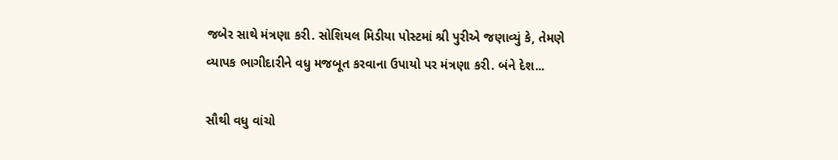જબેર સાથે મંત્રણા કરી. સોશિયલ મિડીયા પોસ્ટમાં શ્રી પુરીએ જણાવ્યું કે, તેમણે વ્યાપક ભાગીદારીને વધુ મજબૂત કરવાના ઉપાયો પર મંત્રણા કરી. બંને દેશ...

સૌથી વધુ વાંચો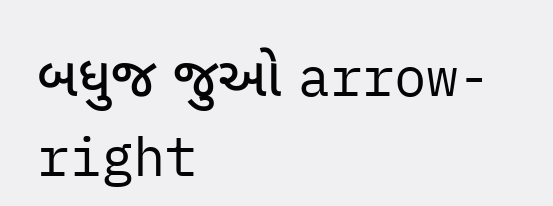બધુજ જુઓ arrow-right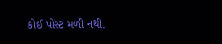કોઈ પોસ્ટ મળી નથી.